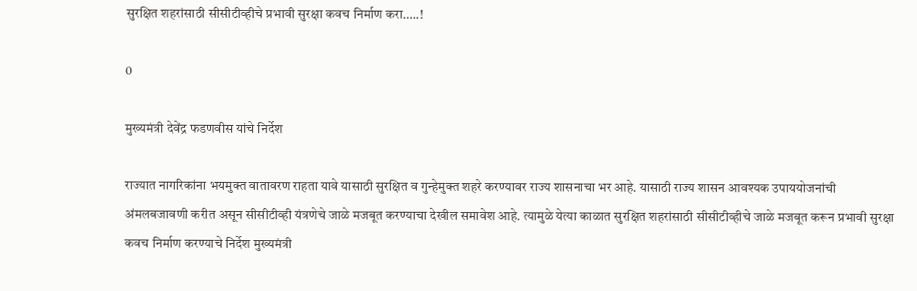सुरक्षित शहरांसाठी सीसीटीव्हीचे प्रभावी सुरक्षा कवच निर्माण करा…..!

0

मुख्यमंत्री देवेंद्र फडणवीस यांचे निर्देश

राज्यात नागरिकांना भयमुक्त वातावरण राहता यावे यासाठी सुरक्षित व गुन्हेमुक्त शहरे करण्यावर राज्य शासनाचा भर आहे. यासाठी राज्य शासन आवश्यक उपाययोजनांची अंमलबजावणी करीत असून सीसीटीव्ही यंत्रणेचे जाळे मजबूत करण्याचा देखील समावेश आहे. त्यामुळे येत्या काळात सुरक्षित शहरांसाठी सीसीटीव्हीचे जाळे मजबूत करून प्रभावी सुरक्षा कवच निर्माण करण्याचे निर्देश मुख्यमंत्री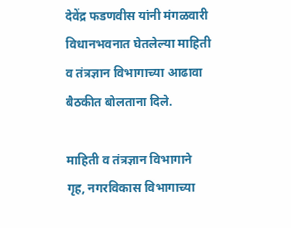देवेंद्र फडणवीस यांनी मंगळवारी विधानभवनात घेतलेल्या माहिती व तंत्रज्ञान विभागाच्या आढावा बैठकीत बोलताना दिले.

माहिती व तंत्रज्ञान विभागाने गृह, नगरविकास विभागाच्या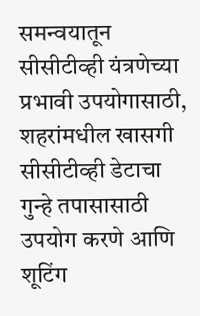समन्वयातून सीसीटीव्ही यंत्रणेच्या प्रभावी उपयोगासाठी, शहरांमधील खासगी सीसीटीव्ही डेटाचा गुन्हे तपासासाठी उपयोग करणे आणि शूटिंग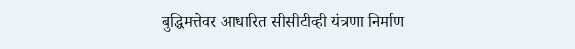बुद्धिमत्तेवर आधारित सीसीटीव्ही यंत्रणा निर्माण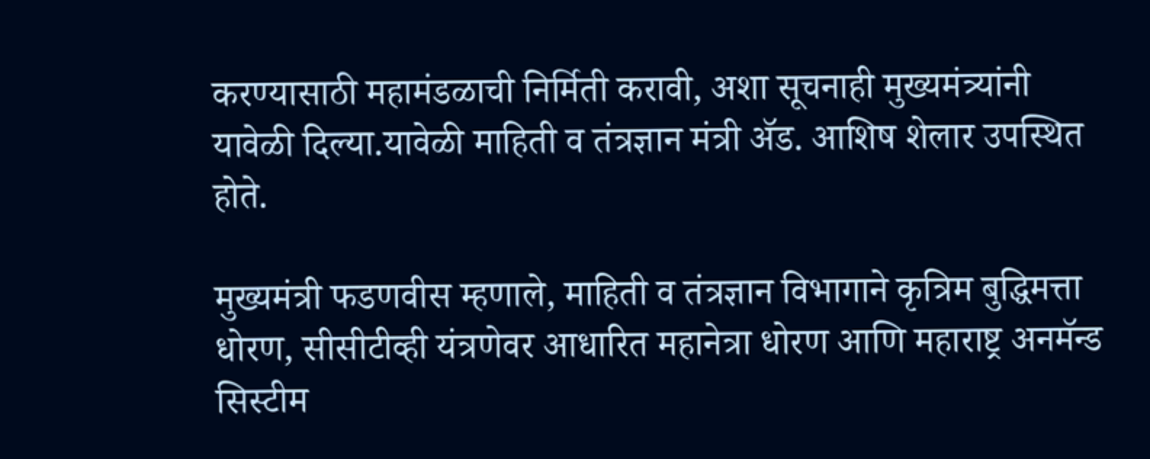करण्यासाठी महामंडळाची निर्मिती करावी, अशा सूचनाही मुख्यमंत्र्यांनी यावेळी दिल्या.यावेळी माहिती व तंत्रज्ञान मंत्री ॲड. आशिष शेलार उपस्थित होते.

मुख्यमंत्री फडणवीस म्हणाले, माहिती व तंत्रज्ञान विभागाने कृत्रिम बुद्धिमत्ता धोरण, सीसीटीव्ही यंत्रणेवर आधारित महानेत्रा धोरण आणि महाराष्ट्र अनमॅन्ड सिस्टीम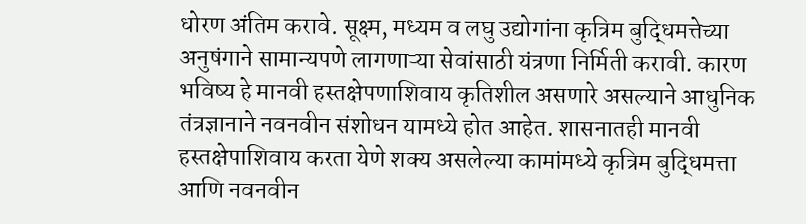धोरण अंतिम करावे. सूक्ष्म, मध्यम व लघु उद्योगांना कृत्रिम बुद्धिमत्तेच्या अनुषंगाने सामान्यपणे लागणाऱ्या सेवांसाठी यंत्रणा निर्मिती करावी. कारण भविष्य हे मानवी हस्तक्षेपणाशिवाय कृतिशील असणारे असल्याने आधुनिक तंत्रज्ञानाने नवनवीन संशोधन यामध्ये होत आहेत. शासनातही मानवी हस्तक्षेपाशिवाय करता येणे शक्य असलेल्या कामांमध्ये कृत्रिम बुद्धिमत्ता आणि नवनवीन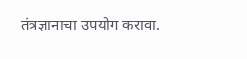तंत्रज्ञानाचा उपयोग करावा.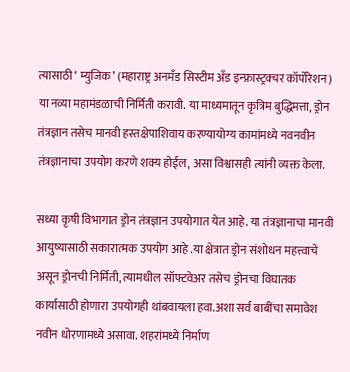त्यासाठी ‘ म्युजिक’ (महाराष्ट्र अनमँड सिस्टीम अँड इन्फ्रास्ट्रक्चर कॉर्पोरेशन) या नव्या महामंडळाची निर्मिती करावी. या माध्यमातून कृत्रिम बुद्धिमत्ता, ड्रोन तंत्रज्ञान तसेच मानवी हस्तक्षेपाशिवाय करण्यायोग्य कामांमध्ये नवनवीन तंत्रज्ञानाचा उपयोग करणे शक्य होईल, असा विश्वासही त्यांनी व्यक्त केला.

सध्या कृषी विभागात ड्रोन तंत्रज्ञान उपयोगात येत आहे. या तंत्रज्ञानाचा मानवी आयुष्यासाठी सकारात्मक उपयोग आहे .या क्षेत्रात ड्रोन संशोधन महत्त्वाचे असून ड्रोनची निर्मिती, त्यामधील सॉफ्टवेअर तसेच ड्रोनचा विघातक कार्यासाठी होणारा उपयोगही थांबवायला हवा.अशा सर्व बाबींचा समावेश नवीन धोरणामध्ये असावा. शहरांमध्ये निर्माण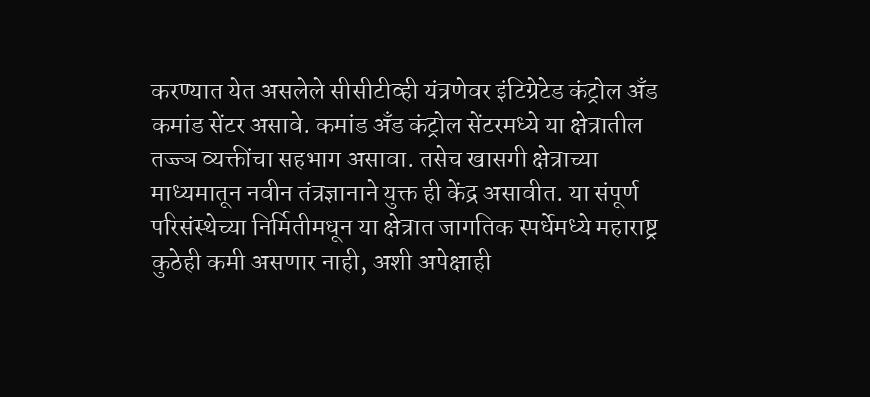करण्यात येत असलेले सीसीटीव्ही यंत्रणेवर इंटिग्रेटेड कंट्रोल अँड कमांड सेंटर असावे. कमांड अँड कंट्रोल सेंटरमध्ये या क्षेत्रातील तज्ज्ञ व्यक्तींचा सहभाग असावा. तसेच खासगी क्षेत्राच्या माध्यमातून नवीन तंत्रज्ञानाने युक्त ही केंद्र असावीत. या संपूर्ण परिसंस्थेच्या निर्मितीमधून या क्षेत्रात जागतिक स्पर्धेमध्ये महाराष्ट्र कुठेही कमी असणार नाही, अशी अपेक्षाही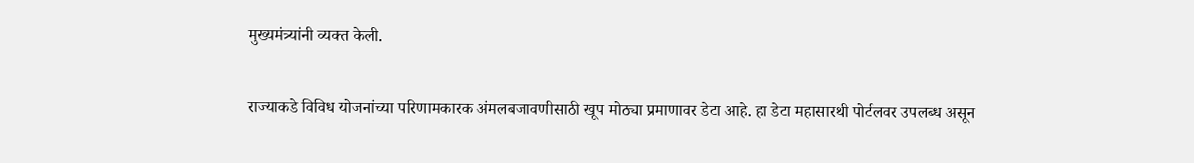मुख्यमंत्र्यांनी व्यक्त केली.

राज्याकडे विविध योजनांच्या परिणामकारक अंमलबजावणीसाठी खूप मोठ्या प्रमाणावर डेटा आहे. हा डेटा महासारथी पोर्टलवर उपलब्ध असून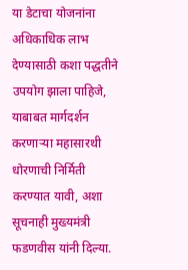या डेटाचा योजनांना अधिकाधिक लाभ देण्यासाठी कशा पद्धतीने उपयोग झाला पाहिजे, याबाबत मार्गदर्शन करणाऱ्या महासारथी धोरणाची निर्मिती करण्यात यावी, अशा सूचनाही मुख्यमंत्री फडणवीस यांनी दिल्या.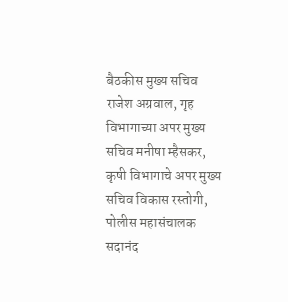बैठकीस मुख्य सचिव राजेश अग्रवाल, गृह विभागाच्या अपर मुख्य सचिव मनीषा म्हैसकर, कृषी विभागाचे अपर मुख्य सचिव विकास रस्तोगी, पोलीस महासंचालक सदानंद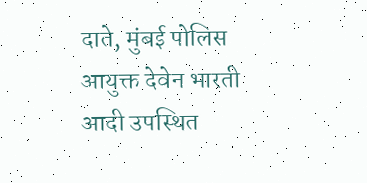दाते, मुंबई पोलिस आयुक्त देवेन भारती आदी उपस्थित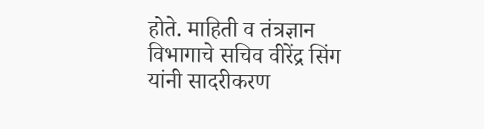होते. माहिती व तंत्रज्ञान विभागाचे सचिव वीरेंद्र सिंग यांनी सादरीकरण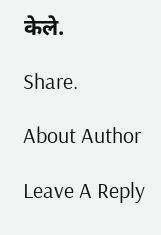केले.

Share.

About Author

Leave A Reply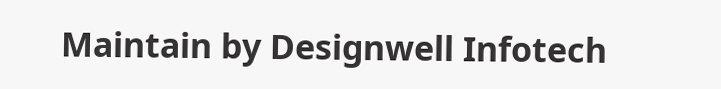Maintain by Designwell Infotech